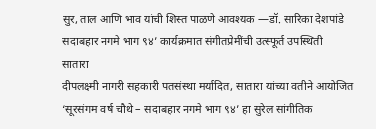सुर, ताल आणि भाव यांची शिस्त पाळणे आवश्यक —डॉ. सारिका देशपांडे
सदाबहार नगमे भाग ९४’ कार्यक्रमात संगीतप्रेमींची उत्स्फूर्त उपस्थिती
सातारा
दीपलक्ष्मी नागरी सहकारी पतसंस्था मर्यादित, सातारा यांच्या वतीने आयोजित ‘सूरसंगम वर्ष चौथे – सदाबहार नगमे भाग ९४’ हा सुरेल सांगीतिक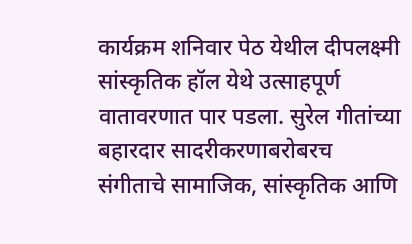कार्यक्रम शनिवार पेठ येथील दीपलक्ष्मी सांस्कृतिक हॉल येथे उत्साहपूर्ण वातावरणात पार पडला. सुरेल गीतांच्या बहारदार सादरीकरणाबरोबरच संगीताचे सामाजिक, सांस्कृतिक आणि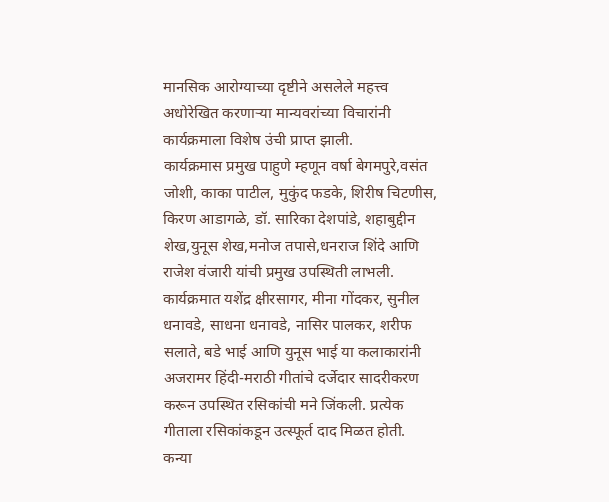मानसिक आरोग्याच्या दृष्टीने असलेले महत्त्व अधोरेखित करणाऱ्या मान्यवरांच्या विचारांनी कार्यक्रमाला विशेष उंची प्राप्त झाली.
कार्यक्रमास प्रमुख पाहुणे म्हणून वर्षा बेगमपुरे,वसंत जोशी, काका पाटील, मुकुंद फडके, शिरीष चिटणीस, किरण आडागळे, डॉ. सारिका देशपांडे, शहाबुद्दीन शेख,युनूस शेख,मनोज तपासे,धनराज शिंदे आणि राजेश वंजारी यांची प्रमुख उपस्थिती लाभली.
कार्यक्रमात यशेंद्र क्षीरसागर, मीना गोंदकर, सुनील धनावडे, साधना धनावडे, नासिर पालकर, शरीफ सलाते, बडे भाई आणि युनूस भाई या कलाकारांनी अजरामर हिंदी-मराठी गीतांचे दर्जेदार सादरीकरण करून उपस्थित रसिकांची मने जिंकली. प्रत्येक गीताला रसिकांकडून उत्स्फूर्त दाद मिळत होती.
कन्या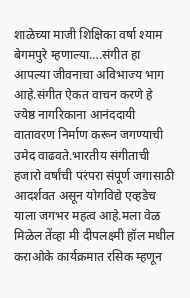शाळेच्या माजी शिक्षिका वर्षा श्याम बेगमपुरे म्हणाल्या….संगीत हा आपल्या जीवनाचा अविभाज्य भाग आहे.संगीत ऐकत वाचन करणे हे ज्येष्ठ नागरिकाना आनंददायी वातावरण निर्माण करून जगण्याची उमेद वाढवते.भारतीय संगीताची हजारो वर्षांची परंपरा संपूर्ण जगासाठी आदर्शवत असून योगविद्ये एव्हडेच याला जगभर महत्व आहे.मला वेळ मिळेल तेंव्हा मी दीपलक्ष्मी हॉल मधील कराओके कार्यक्रमात रसिक म्हणून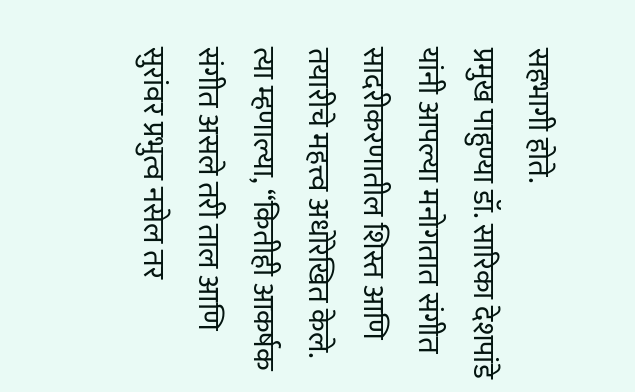सहभागी होते.
प्रमुख पाहुण्या डॉ. सारिका देशपांडे यांनी आपल्या मनोगतात संगीत सादरीकरणातील शिस्त आणि तयारीचे महत्त्व अधोरेखित केले. त्या म्हणाल्या, “कितीही आकर्षक संगीत असले तरी ताल आणि सुरांवर प्रभुत्व नसेल तर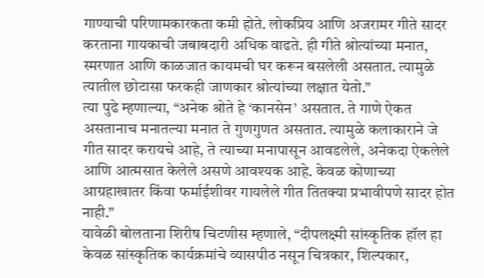गाण्याची परिणामकारकता कमी होते. लोकप्रिय आणि अजरामर गीते सादर करताना गायकाची जबाबदारी अधिक वाढते. ही गीते श्रोत्यांच्या मनात, स्मरणात आणि काळजात कायमची घर करून बसलेली असतात. त्यामुळे त्यातील छोटासा फरकही जाणकार श्रोत्यांच्या लक्षात येतो.”
त्या पुढे म्हणाल्या, “अनेक श्रोते हे ‘कानसेन’ असतात. ते गाणे ऐकत असतानाच मनातल्या मनात ते गुणगुणत असतात. त्यामुळे कलाकाराने जे गीत सादर करायचे आहे, ते त्याच्या मनापासून आवडलेले, अनेकदा ऐकलेले आणि आत्मसात केलेले असणे आवश्यक आहे. केवळ कोणाच्या आग्रहाखातर किंवा फर्माईशीवर गायलेले गीत तितक्या प्रभावीपणे सादर होत नाही.”
यावेळी बोलताना शिरीष चिटणीस म्हणाले, “दीपलक्ष्मी सांस्कृतिक हॉल हा केवळ सांस्कृतिक कार्यक्रमांचे व्यासपीठ नसून चित्रकार, शिल्पकार,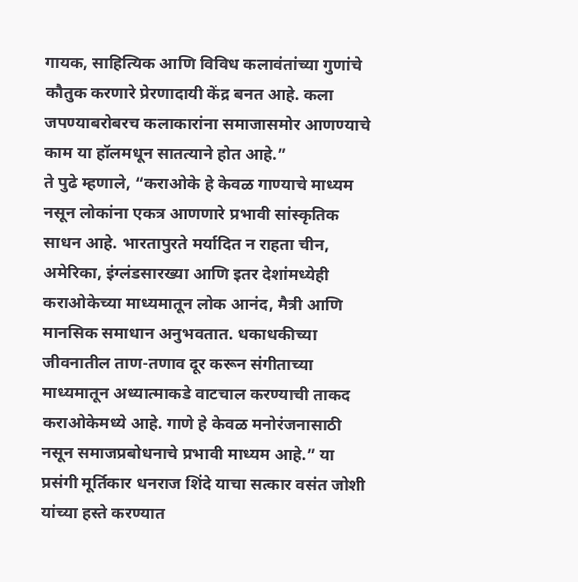गायक, साहित्यिक आणि विविध कलावंतांच्या गुणांचे कौतुक करणारे प्रेरणादायी केंद्र बनत आहे. कला जपण्याबरोबरच कलाकारांना समाजासमोर आणण्याचे काम या हॉलमधून सातत्याने होत आहे.”
ते पुढे म्हणाले, “कराओके हे केवळ गाण्याचे माध्यम नसून लोकांना एकत्र आणणारे प्रभावी सांस्कृतिक साधन आहे. भारतापुरते मर्यादित न राहता चीन, अमेरिका, इंग्लंडसारख्या आणि इतर देशांमध्येही कराओकेच्या माध्यमातून लोक आनंद, मैत्री आणि मानसिक समाधान अनुभवतात. धकाधकीच्या जीवनातील ताण-तणाव दूर करून संगीताच्या माध्यमातून अध्यात्माकडे वाटचाल करण्याची ताकद कराओकेमध्ये आहे. गाणे हे केवळ मनोरंजनासाठी नसून समाजप्रबोधनाचे प्रभावी माध्यम आहे.” या प्रसंगी मूर्तिकार धनराज शिंदे याचा सत्कार वसंत जोशी यांच्या हस्ते करण्यात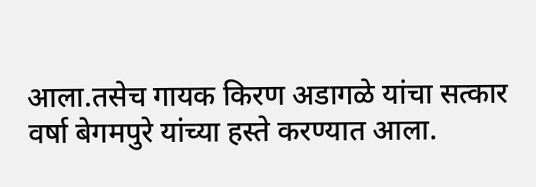आला.तसेच गायक किरण अडागळे यांचा सत्कार वर्षा बेगमपुरे यांच्या हस्ते करण्यात आला.